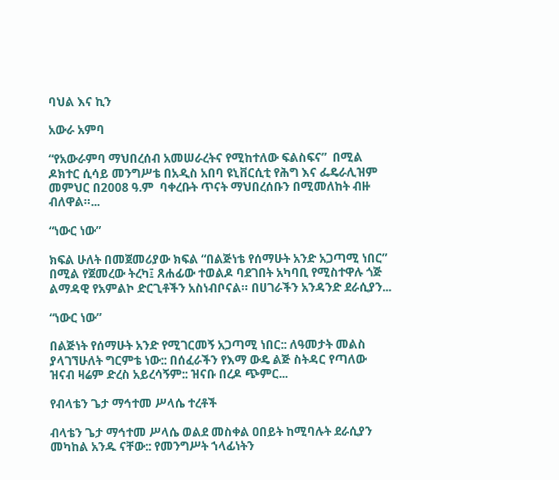ባህል እና ኪን

አውራ አምባ

“የአውራምባ ማህበረሰብ አመሠራረትና የሚከተለው ፍልስፍና”  በሚል ዶክተር ሲሳይ መንግሥቴ በአዲስ አበባ ዩኒቨርሲቲ የሕግ እና ፌዴራሊዝም መምህር በ2008 ዓ.ም  ባቀረቡት ጥናት ማህበረሰቡን በሚመለከት ብዙ ብለዋል።...

“ነውር ነው”

ክፍል ሁለት በመጀመሪያው ክፍል “በልጅነቴ የሰማሁት አንድ አጋጣሚ ነበር” በሚል የጀመረው ትረካ፤ ጸሐፊው ተወልዶ ባደገበት አካባቢ የሚስተዋሉ ጎጅ ልማዳዊ የአምልኮ ድርጊቶችን አስነብቦናል። በሀገራችን አንዳንድ ደራሲያን...

“ነውር ነው”

በልጅነት የሰማሁት አንድ የሚገርመኝ አጋጣሚ ነበር:: ለዓመታት መልስ ያላገኘሁለት ግርምቴ ነው:: በሰፈራችን የእማ ውዴ ልጅ ስትዳር የጣለው ዝናብ ዛሬም ድረስ አይረሳኝም:: ዝናቡ በረዶ ጭምር...

የብላቴን ጌታ ማኅተመ ሥላሴ ተረቶች

ብላቴን ጌታ ማኅተመ ሥላሴ ወልደ መስቀል ዐበይት ከሚባሉት ደራሲያን መካከል አንዱ ናቸው:: የመንግሥት ኀላፊነትን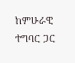ከምሁራዊ  ተግባር ጋር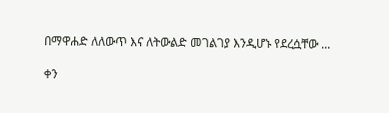በማዋሐድ ለለውጥ እና ለትውልድ መገልገያ እንዲሆኑ የደረሷቸው ...

ቀን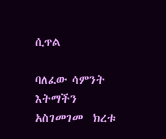ሲጥል

ባለፈው ሳምንት እትማችን አስገመገመ  ክረቱ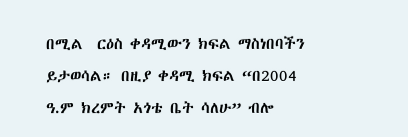በሚል  ርዕስ ቀዳሚውን ክፍል ማስነበባችን ይታወሳል። በዚያ ቀዳሚ ክፍል “በ2004 ዓ.ም ክረምት አጎቴ ቤት ሳለሁ” ብሎ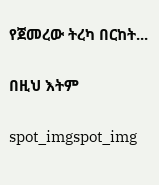የጀመረው ትረካ በርከት...

በዚህ እትም

spot_imgspot_img